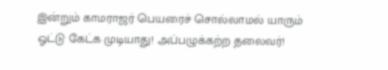இன்றும் காமராஜர் பெயரைச் சொல்லாமல் யாரும் ஓட்டு கேட்க முடியாது! அப்பழுக்கற்ற தலைவர்!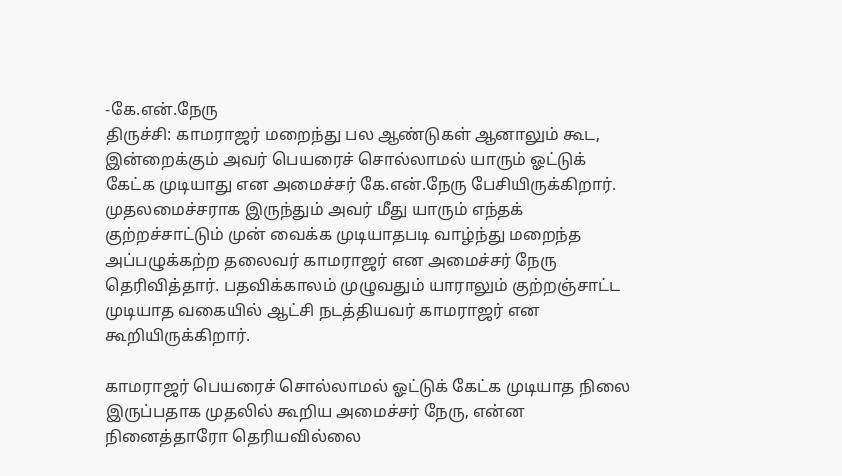-கே.என்.நேரு
திருச்சி: காமராஜர் மறைந்து பல ஆண்டுகள் ஆனாலும் கூட, இன்றைக்கும் அவர் பெயரைச் சொல்லாமல் யாரும் ஓட்டுக் கேட்க முடியாது என அமைச்சர் கே.என்.நேரு பேசியிருக்கிறார்.
முதலமைச்சராக இருந்தும் அவர் மீது யாரும் எந்தக் குற்றச்சாட்டும் முன் வைக்க முடியாதபடி வாழ்ந்து மறைந்த அப்பழுக்கற்ற தலைவர் காமராஜர் என அமைச்சர் நேரு தெரிவித்தார். பதவிக்காலம் முழுவதும் யாராலும் குற்றஞ்சாட்ட முடியாத வகையில் ஆட்சி நடத்தியவர் காமராஜர் என கூறியிருக்கிறார்.

காமராஜர் பெயரைச் சொல்லாமல் ஓட்டுக் கேட்க முடியாத நிலை இருப்பதாக முதலில் கூறிய அமைச்சர் நேரு, என்ன நினைத்தாரோ தெரியவில்லை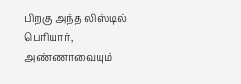பிறகு அந்த லிஸ்டில் பெரியார், அண்ணாவையும்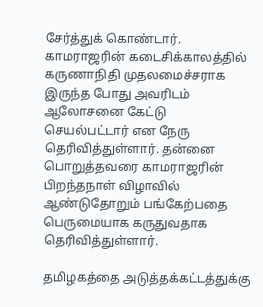சேர்த்துக் கொண்டார்.
காமராஜரின் கடைசிக்காலத்தில் கருணாநிதி முதலமைச்சராக இருந்த போது அவரிடம் ஆலோசனை கேட்டு செயல்பட்டார் என நேரு தெரிவித்துள்ளார். தன்னை பொறுத்தவரை காமராஜரின் பிறந்தநாள் விழாவில் ஆண்டுதோறும் பங்கேற்பதை பெருமையாக கருதுவதாக தெரிவித்துள்ளார்.

தமிழகத்தை அடுத்தக்கட்டத்துக்கு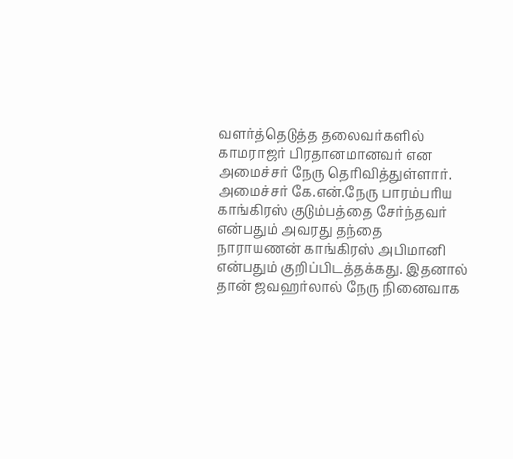வளர்த்தெடுத்த தலைவர்களில் காமராஜர் பிரதானமானவர் என அமைச்சர் நேரு தெரிவித்துள்ளார். அமைச்சர் கே.என்.நேரு பாரம்பரிய காங்கிரஸ் குடும்பத்தை சேர்ந்தவர் என்பதும் அவரது தந்தை நாராயணன் காங்கிரஸ் அபிமானி என்பதும் குறிப்பிடத்தக்கது. இதனால் தான் ஜவஹர்லால் நேரு நினைவாக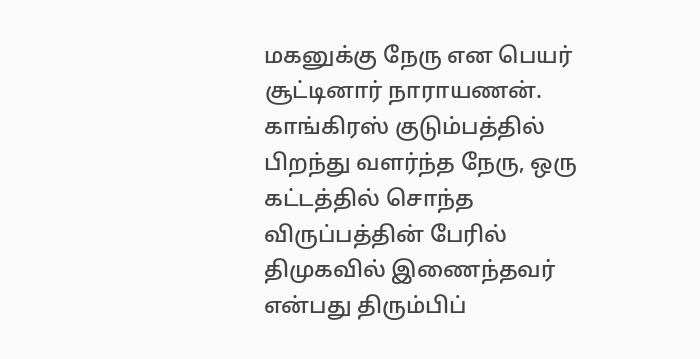மகனுக்கு நேரு என பெயர் சூட்டினார் நாராயணன்.
காங்கிரஸ் குடும்பத்தில் பிறந்து வளர்ந்த நேரு, ஒரு கட்டத்தில் சொந்த விருப்பத்தின் பேரில் திமுகவில் இணைந்தவர் என்பது திரும்பிப்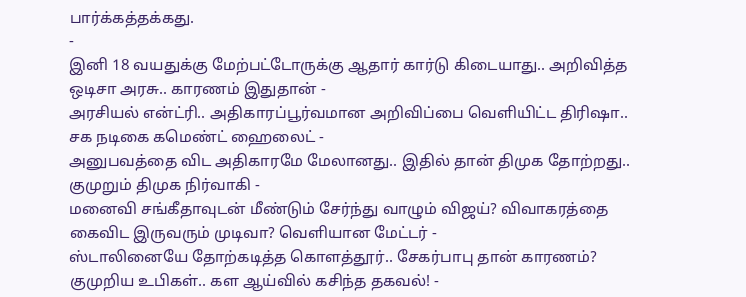பார்க்கத்தக்கது.
-
இனி 18 வயதுக்கு மேற்பட்டோருக்கு ஆதார் கார்டு கிடையாது.. அறிவித்த ஒடிசா அரசு.. காரணம் இதுதான் -
அரசியல் என்ட்ரி.. அதிகாரப்பூர்வமான அறிவிப்பை வெளியிட்ட திரிஷா.. சக நடிகை கமெண்ட் ஹைலைட் -
அனுபவத்தை விட அதிகாரமே மேலானது.. இதில் தான் திமுக தோற்றது.. குமுறும் திமுக நிர்வாகி -
மனைவி சங்கீதாவுடன் மீண்டும் சேர்ந்து வாழும் விஜய்? விவாகரத்தை கைவிட இருவரும் முடிவா? வெளியான மேட்டர் -
ஸ்டாலினையே தோற்கடித்த கொளத்தூர்.. சேகர்பாபு தான் காரணம்? குமுறிய உபிகள்.. கள ஆய்வில் கசிந்த தகவல்! -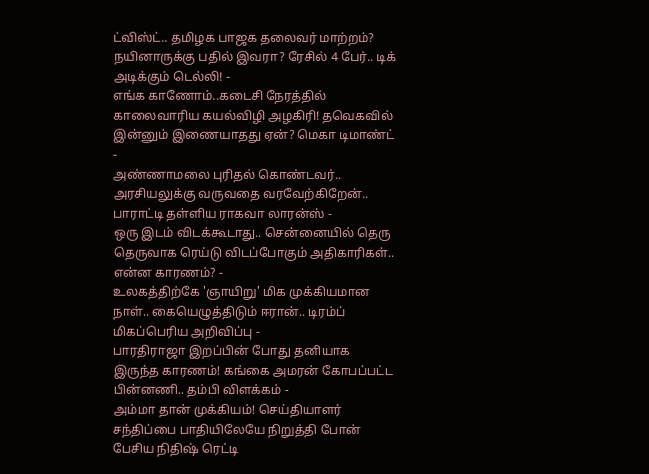ட்விஸ்ட்.. தமிழக பாஜக தலைவர் மாற்றம்? நயினாருக்கு பதில் இவரா? ரேசில் 4 பேர்.. டிக் அடிக்கும் டெல்லி! -
எங்க காணோம்..கடைசி நேரத்தில் காலைவாரிய கயல்விழி அழகிரி! தவெகவில் இன்னும் இணையாதது ஏன்? மெகா டிமாண்ட் -
அண்ணாமலை புரிதல் கொண்டவர்.. அரசியலுக்கு வருவதை வரவேற்கிறேன்.. பாராட்டி தள்ளிய ராகவா லாரன்ஸ் -
ஒரு இடம் விடக்கூடாது.. சென்னையில் தெரு தெருவாக ரெய்டு விடப்போகும் அதிகாரிகள்.. என்ன காரணம்? -
உலகத்திற்கே 'ஞாயிறு' மிக முக்கியமான நாள்.. கையெழுத்திடும் ஈரான்.. டிரம்ப் மிகப்பெரிய அறிவிப்பு -
பாரதிராஜா இறப்பின் போது தனியாக இருந்த காரணம்! கங்கை அமரன் கோபப்பட்ட பின்னணி.. தம்பி விளக்கம் -
அம்மா தான் முக்கியம்! செய்தியாளர் சந்திப்பை பாதியிலேயே நிறுத்தி போன் பேசிய நிதிஷ் ரெட்டி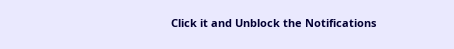Click it and Unblock the Notifications